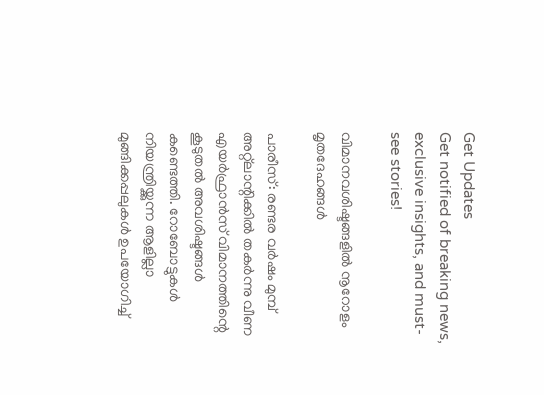Get Updates
Get notified of breaking news, exclusive insights, and must-see stories!

വിമാനവശിഷ്ടങ്ങളില്‍ നൂറോളം മൃതദേഹങ്ങള്‍

പാരീസ്: രണ്ടര വര്‍ഷം മുമ്പ് അറ്റ്‌ലാന്റിക്കില്‍ തകര്‍ന്നു വീണ എയര്‍ഫ്രാന്‍സ് വിമാനത്തിന്റെ കൂടുതല്‍ അവശിഷ്ടങ്ങള്‍ കണ്ടെത്തി. റോബോട്ടുകള്‍ നിയന്ത്രിയ്ക്കുന്ന ആളില്ലാ മുങ്ങിക്കപ്പലുകള്‍ ഉപയോഗിച്ച്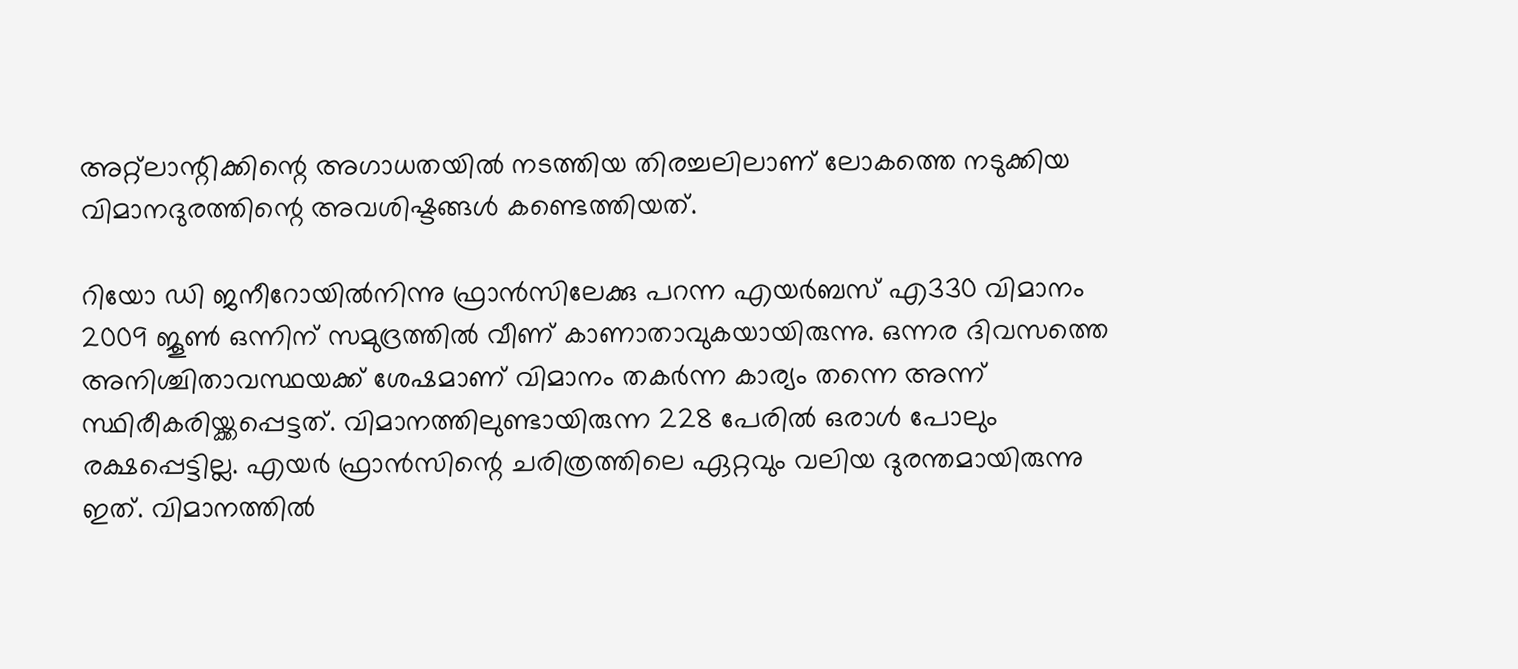അറ്റ്‌ലാന്റിക്കിന്റെ അഗാധതയില്‍ നടത്തിയ തിരച്ചലിലാണ് ലോകത്തെ നടുക്കിയ വിമാനദുരത്തിന്റെ അവശിഷ്ടങ്ങള്‍ കണ്ടെത്തിയത്.

റിയോ ഡി ജനീറോയില്‍നിന്നു ഫ്രാന്‍സിലേക്കു പറന്ന എയര്‍ബസ് എ330 വിമാനം 2009 ജൂണ്‍ ഒന്നിന് സമുദ്രത്തില്‍ വീണ് കാണാതാവുകയായിരുന്നു. ഒന്നര ദിവസത്തെ അനിശ്ചിതാവസ്ഥയക്ക് ശേഷമാണ് വിമാനം തകര്‍ന്ന കാര്യം തന്നെ അന്ന് സ്ഥിരീകരിയ്ക്കപ്പെട്ടത്. വിമാനത്തിലുണ്ടായിരുന്ന 228 പേരില്‍ ഒരാള്‍ പോലും രക്ഷപ്പെട്ടില്ല. എയര്‍ ഫ്രാന്‍സിന്റെ ചരിത്രത്തിലെ ഏറ്റവും വലിയ ദുരന്തമായിരുന്നു ഇത്. വിമാനത്തില്‍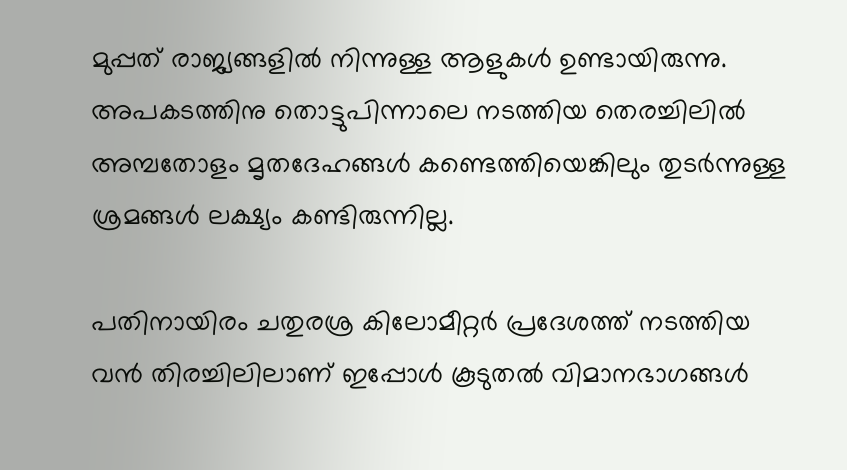മുപ്പത് രാജ്യങ്ങളില്‍ നിന്നുള്ള ആളുകള്‍ ഉണ്ടായിരുന്നു. അപകടത്തിനു തൊട്ടുപിന്നാലെ നടത്തിയ തെരച്ചിലില്‍ അമ്പതോളം മൃതദേഹങ്ങള്‍ കണ്ടെത്തിയെങ്കിലും തുടര്‍ന്നുള്ള ശ്രമങ്ങള്‍ ലക്ഷ്യം കണ്ടിരുന്നില്ല.

പതിനായിരം ചതുരശ്ര കിലോമീറ്റര്‍ പ്രദേശത്ത് നടത്തിയ വന്‍ തിരച്ചിലിലാണ് ഇപ്പോള്‍ കൂടുതല്‍ വിമാനഭാഗങ്ങള്‍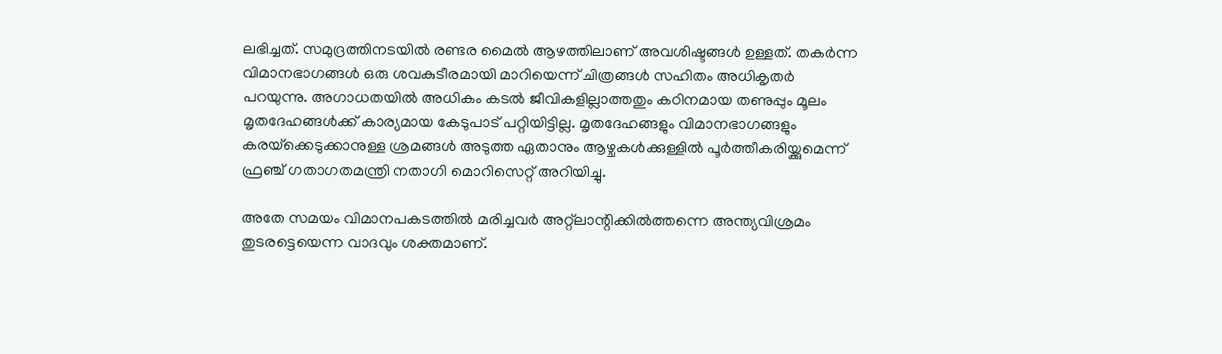ലഭിച്ചത്. സമുദ്രത്തിനടയില്‍ രണ്ടര മൈല്‍ ആഴത്തിലാണ് അവശിഷ്ടങ്ങള്‍ ഉള്ളത്. തകര്‍ന്ന വിമാനഭാഗങ്ങള്‍ ഒരു ശവകുടീരമായി മാറിയെന്ന് ചിത്രങ്ങള്‍ സഹിതം അധികൃതര്‍ പറയുന്നു. അഗാധതയില്‍ അധികം കടല്‍ ജീവികളില്ലാത്തതും കഠിനമായ തണുപ്പും മൂലം മൃതദേഹങ്ങള്‍ക്ക് കാര്യമായ കേടുപാട് പറ്റിയിട്ടില്ല. മൃതദേഹങ്ങളും വിമാനഭാഗങ്ങളും കരയ്‌ക്കെടുക്കാനുള്ള ശ്രമങ്ങള്‍ അടുത്ത ഏതാനും ആഴ്ചകള്‍ക്കുള്ളില്‍ പൂര്‍ത്തീകരിയ്ക്കുമെന്ന് ഫ്രഞ്ച് ഗതാഗതമന്ത്രി നതാഗി മൊറിസെറ്റ് അറിയിച്ചു.

അതേ സമയം വിമാനപകടത്തില്‍ മരിച്ചവര്‍ അറ്റ്‌ലാന്റിക്കില്‍ത്തന്നെ അന്ത്യവിശ്രമം തുടരട്ടെയെന്ന വാദവും ശക്തമാണ്.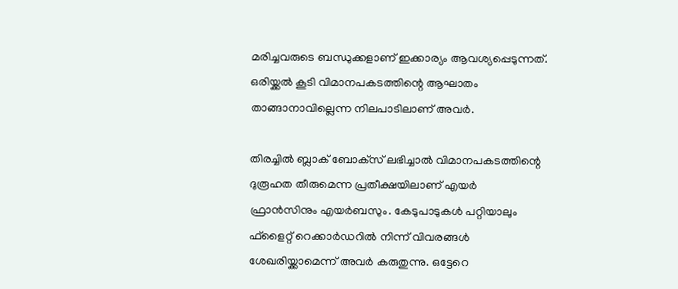മരിച്ചവരുടെ ബന്ധുക്കളാണ് ഇക്കാര്യം ആവശ്യപ്പെടുന്നത്. ഒരിയ്ക്കല്‍ കൂടി വിമാനപകടത്തിന്റെ ആഘാതം താങ്ങാനാവില്ലെന്ന നിലപാടിലാണ് അവര്‍.

തിരച്ചില്‍ ബ്ലാക് ബോക്‌സ് ലഭിച്ചാല്‍ വിമാനപകടത്തിന്റെ ദുരൂഹത തീരുമെന്ന പ്രതീക്ഷയിലാണ് എയര്‍ ഫ്രാന്‍സിനും എയര്‍ബസും. കേടുപാടുകള്‍ പറ്റിയാലും ഫ്‌ളൈറ്റ് റെക്കാര്‍ഡറില്‍ നിന്ന് വിവരങ്ങള്‍ ശേഖരിയ്ക്കാമെന്ന് അവര്‍ കരുതുന്നു. ഒട്ടേറെ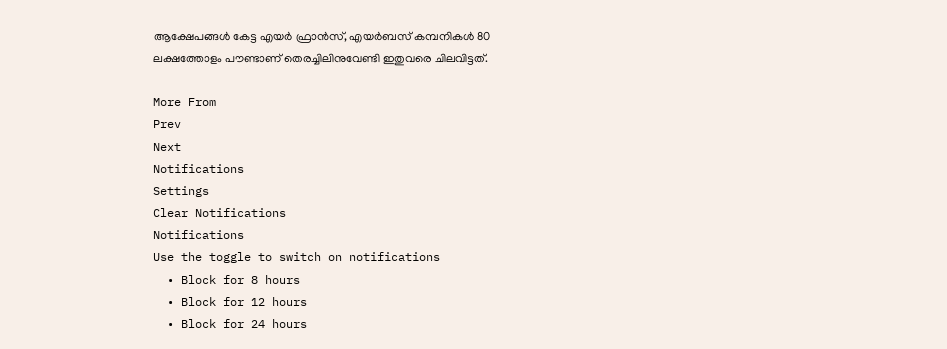ആക്ഷേപങ്ങള്‍ കേട്ട എയര്‍ ഫ്രാന്‍സ്, എയര്‍ബസ് കമ്പനികള്‍ 80 ലക്ഷത്തോളം പൗണ്ടാണ് തെരച്ചിലിനുവേണ്ടി ഇതുവരെ ചിലവിട്ടത്.

More From
Prev
Next
Notifications
Settings
Clear Notifications
Notifications
Use the toggle to switch on notifications
  • Block for 8 hours
  • Block for 12 hours
  • Block for 24 hours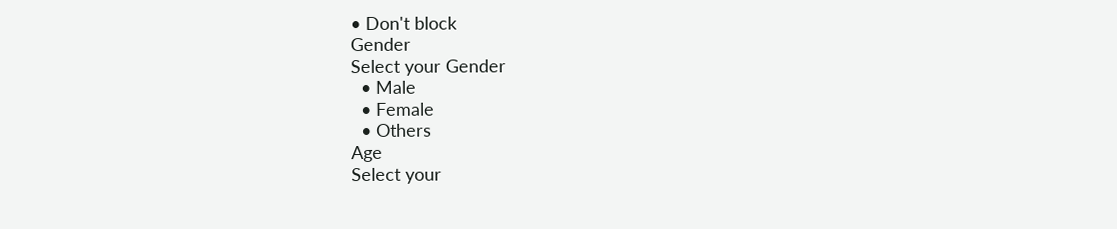• Don't block
Gender
Select your Gender
  • Male
  • Female
  • Others
Age
Select your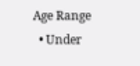Age Range
  • Under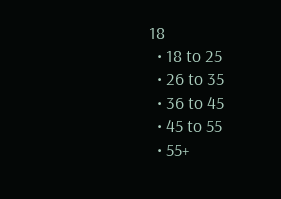18
  • 18 to 25
  • 26 to 35
  • 36 to 45
  • 45 to 55
  • 55+